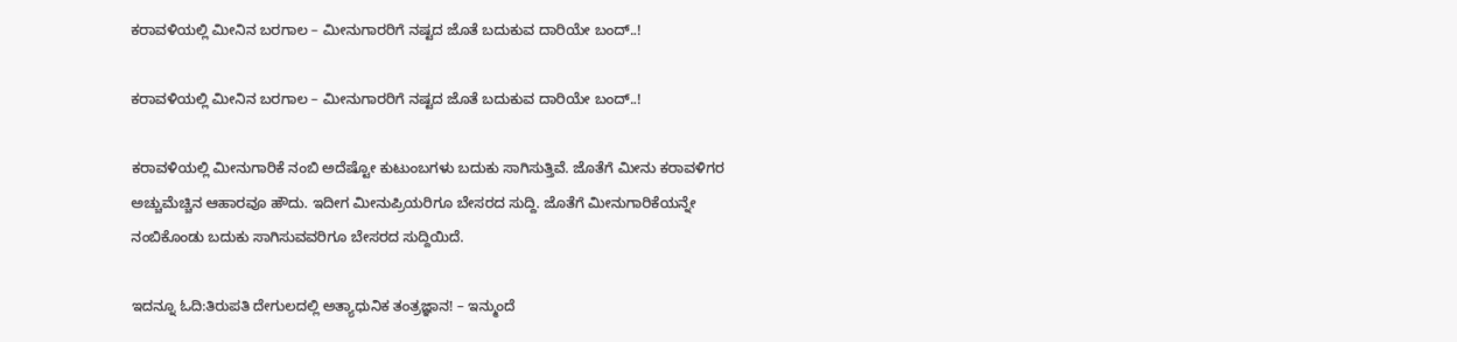ಕರಾವಳಿಯಲ್ಲಿ ಮೀನಿನ ಬರಗಾಲ – ಮೀನುಗಾರರಿಗೆ ನಷ್ಟದ ಜೊತೆ ಬದುಕುವ ದಾರಿಯೇ ಬಂದ್..!

ಕರಾವಳಿಯಲ್ಲಿ ಮೀನಿನ ಬರಗಾಲ – ಮೀನುಗಾರರಿಗೆ ನಷ್ಟದ ಜೊತೆ ಬದುಕುವ ದಾರಿಯೇ ಬಂದ್..!

ಕರಾವಳಿಯಲ್ಲಿ ಮೀನುಗಾರಿಕೆ ನಂಬಿ ಅದೆಷ್ಟೋ ಕುಟುಂಬಗಳು ಬದುಕು ಸಾಗಿಸುತ್ತಿವೆ. ಜೊತೆಗೆ ಮೀನು ಕರಾವಳಿಗರ ಅಚ್ಚುಮೆಚ್ಚಿನ ಆಹಾರವೂ ಹೌದು. ಇದೀಗ ಮೀನುಪ್ರಿಯರಿಗೂ ಬೇಸರದ ಸುದ್ದಿ. ಜೊತೆಗೆ ಮೀನುಗಾರಿಕೆಯನ್ನೇ ನಂಬಿಕೊಂಡು ಬದುಕು ಸಾಗಿಸುವವರಿಗೂ ಬೇಸರದ ಸುದ್ದಿಯಿದೆ.

ಇದನ್ನೂ ಓದಿ:ತಿರುಪತಿ ದೇಗುಲದಲ್ಲಿ ಅತ್ಯಾಧುನಿಕ ತಂತ್ರಜ್ಞಾನ! – ಇನ್ಮುಂದೆ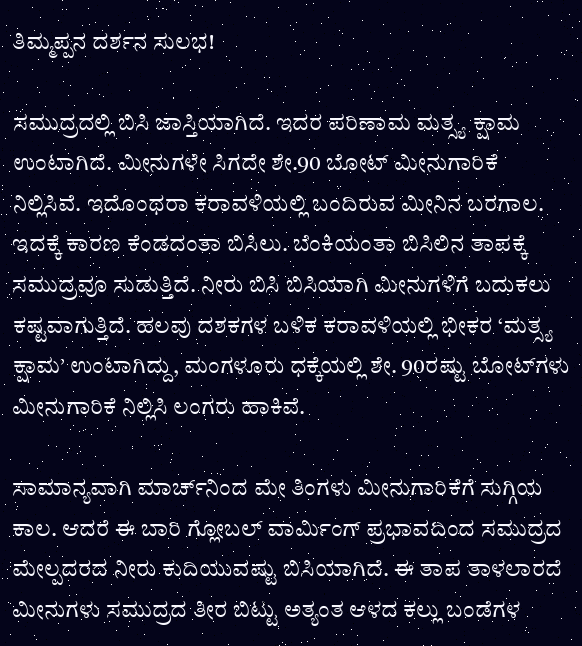ತಿಮ್ಮಪ್ಪನ ದರ್ಶನ ಸುಲಭ!

ಸಮುದ್ರದಲ್ಲಿ ಬಿಸಿ ಜಾಸ್ತಿಯಾಗಿದೆ. ಇದರ ಪರಿಣಾಮ ಮತ್ಸ್ಯ ಕ್ಷಾಮ ಉಂಟಾಗಿದೆ. ಮೀನುಗಳೇ ಸಿಗದೇ ಶೇ.90 ಬೋಟ್ ಮೀನುಗಾರಿಕೆ ನಿಲ್ಲಿಸಿವೆ. ಇದೊಂಥರಾ ಕರಾವಳಿಯಲ್ಲಿ ಬಂದಿರುವ ಮೀನಿನ ಬರಗಾಲ. ಇದಕ್ಕೆ ಕಾರಣ ಕೆಂಡದಂತಾ ಬಿಸಿಲು. ಬೆಂಕಿಯಂತಾ ಬಿಸಿಲಿನ ತಾಪಕ್ಕೆ ಸಮುದ್ರವೂ ಸುಡುತ್ತಿದೆ. ನೀರು ಬಿಸಿ ಬಿಸಿಯಾಗಿ ಮೀನುಗಳಿಗೆ ಬದುಕಲು ಕಷ್ಟವಾಗುತ್ತಿದೆ. ಹಲವು ದಶಕಗಳ ಬಳಿಕ ಕರಾವಳಿಯಲ್ಲಿ ಭೀಕರ ‘ಮತ್ಸ್ಯ ಕ್ಷಾಮ’ ಉಂಟಾಗಿದ್ದು, ಮಂಗಳೂರು ಧಕ್ಕೆಯಲ್ಲಿ ಶೇ. 90ರಷ್ಟು ಬೋಟ್‍ಗಳು ಮೀನುಗಾರಿಕೆ ನಿಲ್ಲಿಸಿ ಲಂಗರು ಹಾಕಿವೆ.

ಸಾಮಾನ್ಯವಾಗಿ ಮಾರ್ಚ್‍ನಿಂದ ಮೇ ತಿಂಗಳು ಮೀನುಗಾರಿಕೆಗೆ ಸುಗ್ಗಿಯ ಕಾಲ. ಆದರೆ ಈ ಬಾರಿ ಗ್ಲೋಬಲ್ ವಾರ್ಮಿಂಗ್ ಪ್ರಭಾವದಿಂದ ಸಮುದ್ರದ ಮೇಲ್ಪದರದ ನೀರು ಕುದಿಯುವಷ್ಟು ಬಿಸಿಯಾಗಿದೆ. ಈ ತಾಪ ತಾಳಲಾರದೆ ಮೀನುಗಳು ಸಮುದ್ರದ ತೀರ ಬಿಟ್ಟು ಅತ್ಯಂತ ಆಳದ ಕಲ್ಲು ಬಂಡೆಗಳ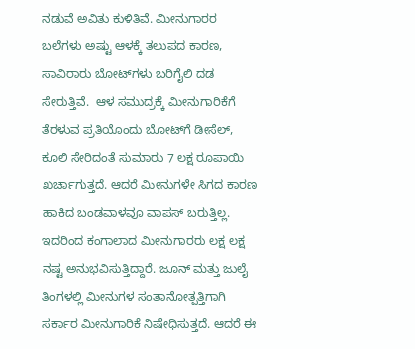ನಡುವೆ ಅವಿತು ಕುಳಿತಿವೆ. ಮೀನುಗಾರರ ಬಲೆಗಳು ಅಷ್ಟು ಆಳಕ್ಕೆ ತಲುಪದ ಕಾರಣ, ಸಾವಿರಾರು ಬೋಟ್‍ಗಳು ಬರಿಗೈಲಿ ದಡ ಸೇರುತ್ತಿವೆ.  ಆಳ ಸಮುದ್ರಕ್ಕೆ ಮೀನುಗಾರಿಕೆಗೆ ತೆರಳುವ ಪ್ರತಿಯೊಂದು ಬೋಟ್‍ಗೆ ಡೀಸೆಲ್, ಕೂಲಿ ಸೇರಿದಂತೆ ಸುಮಾರು 7 ಲಕ್ಷ ರೂಪಾಯಿ ಖರ್ಚಾಗುತ್ತದೆ. ಆದರೆ ಮೀನುಗಳೇ ಸಿಗದ ಕಾರಣ ಹಾಕಿದ ಬಂಡವಾಳವೂ ವಾಪಸ್ ಬರುತ್ತಿಲ್ಲ. ಇದರಿಂದ ಕಂಗಾಲಾದ ಮೀನುಗಾರರು ಲಕ್ಷ ಲಕ್ಷ ನಷ್ಟ ಅನುಭವಿಸುತ್ತಿದ್ದಾರೆ. ಜೂನ್ ಮತ್ತು ಜುಲೈ ತಿಂಗಳಲ್ಲಿ ಮೀನುಗಳ ಸಂತಾನೋತ್ಪತ್ತಿಗಾಗಿ ಸರ್ಕಾರ ಮೀನುಗಾರಿಕೆ ನಿಷೇಧಿಸುತ್ತದೆ. ಆದರೆ ಈ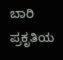ಬಾರಿ ಪ್ರಕೃತಿಯ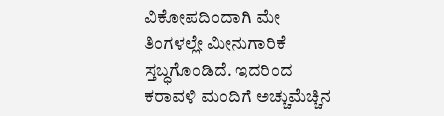ವಿಕೋಪದಿಂದಾಗಿ ಮೇ ತಿಂಗಳಲ್ಲೇ ಮೀನುಗಾರಿಕೆ ಸ್ತಬ್ಧಗೊಂಡಿದೆ. ಇದರಿಂದ ಕರಾವಳಿ ಮಂದಿಗೆ ಅಚ್ಚುಮೆಚ್ಚಿನ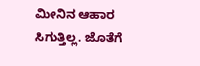ಮೀನಿನ ಆಹಾರ ಸಿಗುತ್ತಿಲ್ಲ. ಜೊತೆಗೆ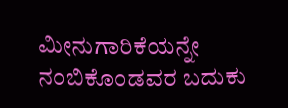ಮೀನುಗಾರಿಕೆಯನ್ನೇ ನಂಬಿಕೊಂಡವರ ಬದುಕು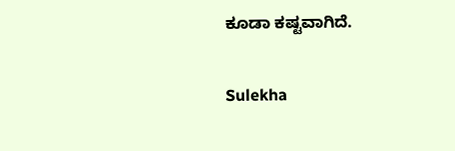ಕೂಡಾ ಕಷ್ಟವಾಗಿದೆ.

Sulekha